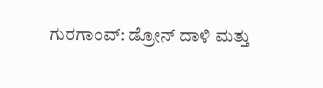ಗುರಗಾಂವ್: ಡ್ರೋನ್ ದಾಳಿ ಮತ್ತು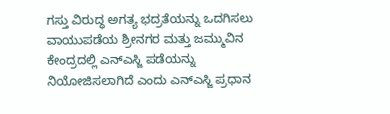ಗಸ್ತು ವಿರುದ್ಧ ಅಗತ್ಯ ಭದ್ರತೆಯನ್ನು ಒದಗಿಸಲು ವಾಯುಪಡೆಯ ಶ್ರೀನಗರ ಮತ್ತು ಜಮ್ಮುವಿನ ಕೇಂದ್ರದಲ್ಲಿ ಎನ್ಎಸ್ಜಿ ಪಡೆಯನ್ನು ನಿಯೋಜಿಸಲಾಗಿದೆ ಎಂದು ಎನ್ಎಸ್ಜಿ ಪ್ರಧಾನ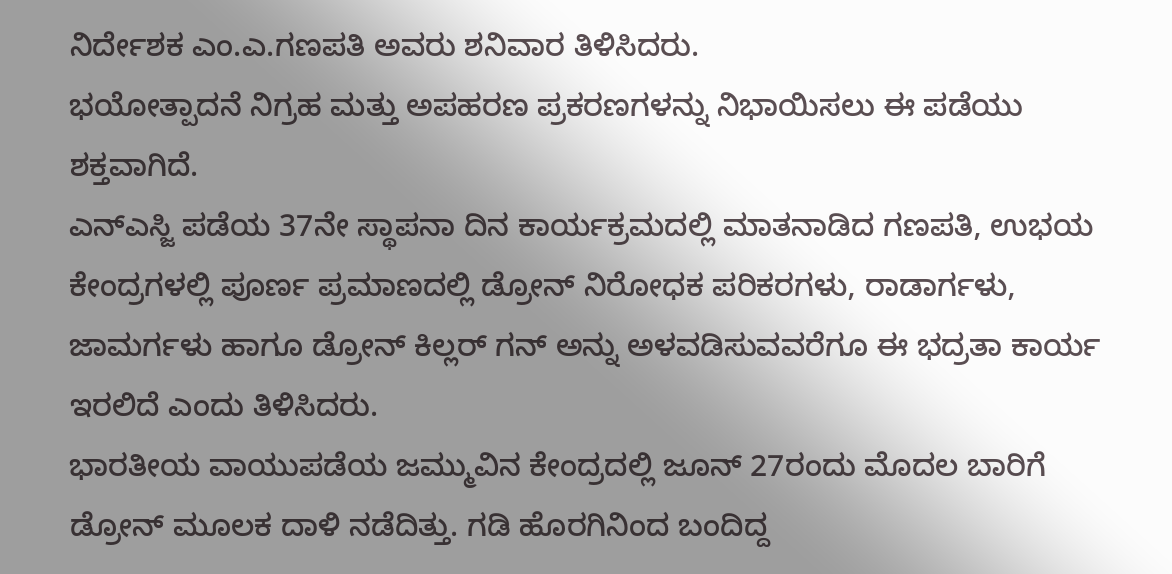ನಿರ್ದೇಶಕ ಎಂ.ಎ.ಗಣಪತಿ ಅವರು ಶನಿವಾರ ತಿಳಿಸಿದರು.
ಭಯೋತ್ಪಾದನೆ ನಿಗ್ರಹ ಮತ್ತು ಅಪಹರಣ ಪ್ರಕರಣಗಳನ್ನು ನಿಭಾಯಿಸಲು ಈ ಪಡೆಯು ಶಕ್ತವಾಗಿದೆ.
ಎನ್ಎಸ್ಜಿ ಪಡೆಯ 37ನೇ ಸ್ಥಾಪನಾ ದಿನ ಕಾರ್ಯಕ್ರಮದಲ್ಲಿ ಮಾತನಾಡಿದ ಗಣಪತಿ, ಉಭಯ ಕೇಂದ್ರಗಳಲ್ಲಿ ಪೂರ್ಣ ಪ್ರಮಾಣದಲ್ಲಿ ಡ್ರೋನ್ ನಿರೋಧಕ ಪರಿಕರಗಳು, ರಾಡಾರ್ಗಳು, ಜಾಮರ್ಗಳು ಹಾಗೂ ಡ್ರೋನ್ ಕಿಲ್ಲರ್ ಗನ್ ಅನ್ನು ಅಳವಡಿಸುವವರೆಗೂ ಈ ಭದ್ರತಾ ಕಾರ್ಯ ಇರಲಿದೆ ಎಂದು ತಿಳಿಸಿದರು.
ಭಾರತೀಯ ವಾಯುಪಡೆಯ ಜಮ್ಮುವಿನ ಕೇಂದ್ರದಲ್ಲಿ ಜೂನ್ 27ರಂದು ಮೊದಲ ಬಾರಿಗೆ ಡ್ರೋನ್ ಮೂಲಕ ದಾಳಿ ನಡೆದಿತ್ತು. ಗಡಿ ಹೊರಗಿನಿಂದ ಬಂದಿದ್ದ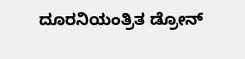ದೂರನಿಯಂತ್ರಿತ ಡ್ರೋನ್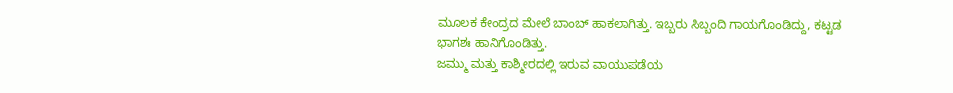ಮೂಲಕ ಕೇಂದ್ರದ ಮೇಲೆ ಬಾಂಬ್ ಹಾಕಲಾಗಿತ್ತು. ಇಬ್ಬರು ಸಿಬ್ಬಂದಿ ಗಾಯಗೊಂಡಿದ್ದು, ಕಟ್ಟಡ ಭಾಗಶಃ ಹಾನಿಗೊಂಡಿತ್ತು.
ಜಮ್ಮು ಮತ್ತು ಕಾಶ್ಮೀರದಲ್ಲಿ ಇರುವ ವಾಯುಪಡೆಯ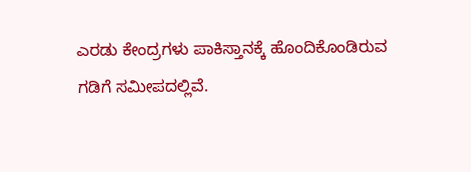ಎರಡು ಕೇಂದ್ರಗಳು ಪಾಕಿಸ್ತಾನಕ್ಕೆ ಹೊಂದಿಕೊಂಡಿರುವ ಗಡಿಗೆ ಸಮೀಪದಲ್ಲಿವೆ.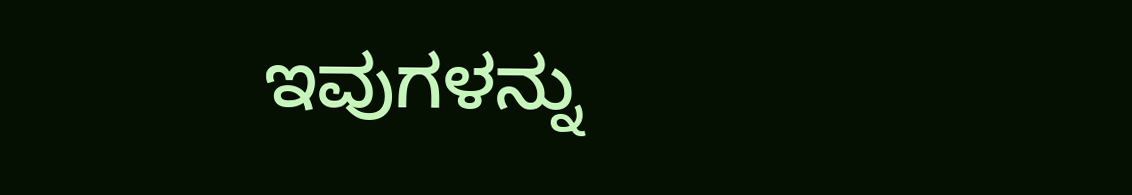ಇವುಗಳನ್ನು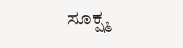ಸೂಕ್ಷ್ಮ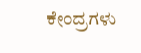ಕೇಂದ್ರಗಳು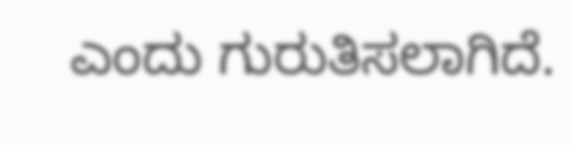ಎಂದು ಗುರುತಿಸಲಾಗಿದೆ.